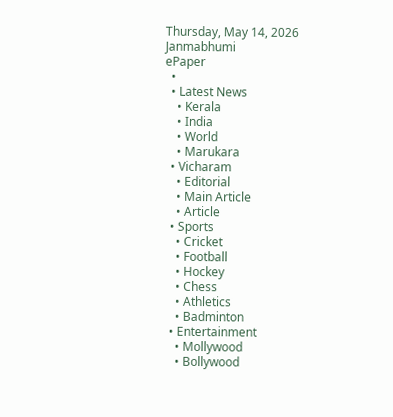Thursday, May 14, 2026
Janmabhumi
ePaper
  •
  • Latest News
    • Kerala
    • India
    • World
    • Marukara
  • Vicharam
    • Editorial
    • Main Article
    • Article
  • Sports
    • Cricket
    • Football
    • Hockey
    • Chess
    • Athletics
    • Badminton
  • Entertainment
    • Mollywood
    • Bollywood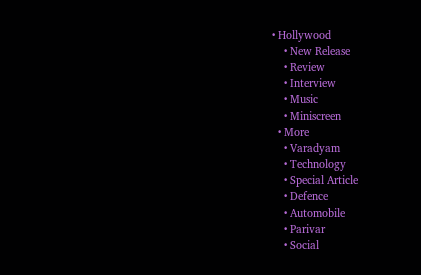• Hollywood
    • New Release
    • Review
    • Interview
    • Music
    • Miniscreen
  • More
    • Varadyam
    • Technology
    • Special Article
    • Defence
    • Automobile
    • Parivar
    • Social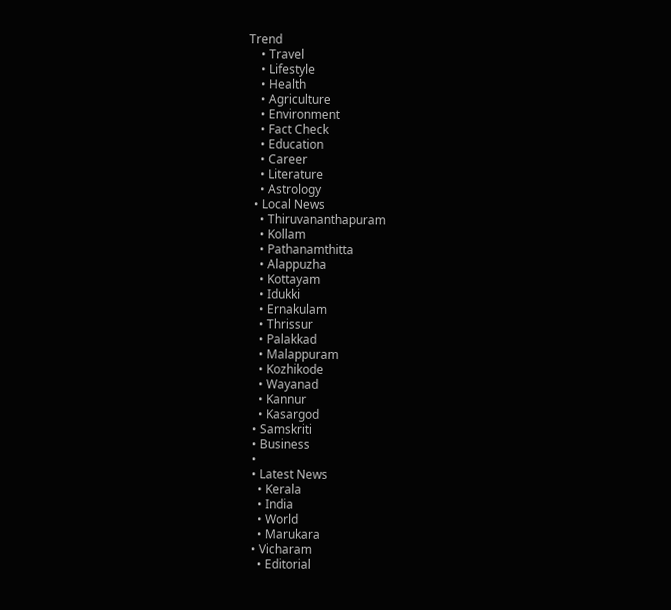Trend
    • Travel
    • Lifestyle
    • Health
    • Agriculture
    • Environment
    • Fact Check
    • Education
    • Career
    • Literature
    • Astrology
  • Local News
    • Thiruvananthapuram
    • Kollam
    • Pathanamthitta
    • Alappuzha
    • Kottayam
    • Idukki
    • Ernakulam
    • Thrissur
    • Palakkad
    • Malappuram
    • Kozhikode
    • Wayanad
    • Kannur
    • Kasargod
  • Samskriti
  • Business
  •
  • Latest News
    • Kerala
    • India
    • World
    • Marukara
  • Vicharam
    • Editorial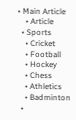• Main Article
    • Article
  • Sports
    • Cricket
    • Football
    • Hockey
    • Chess
    • Athletics
    • Badminton
  •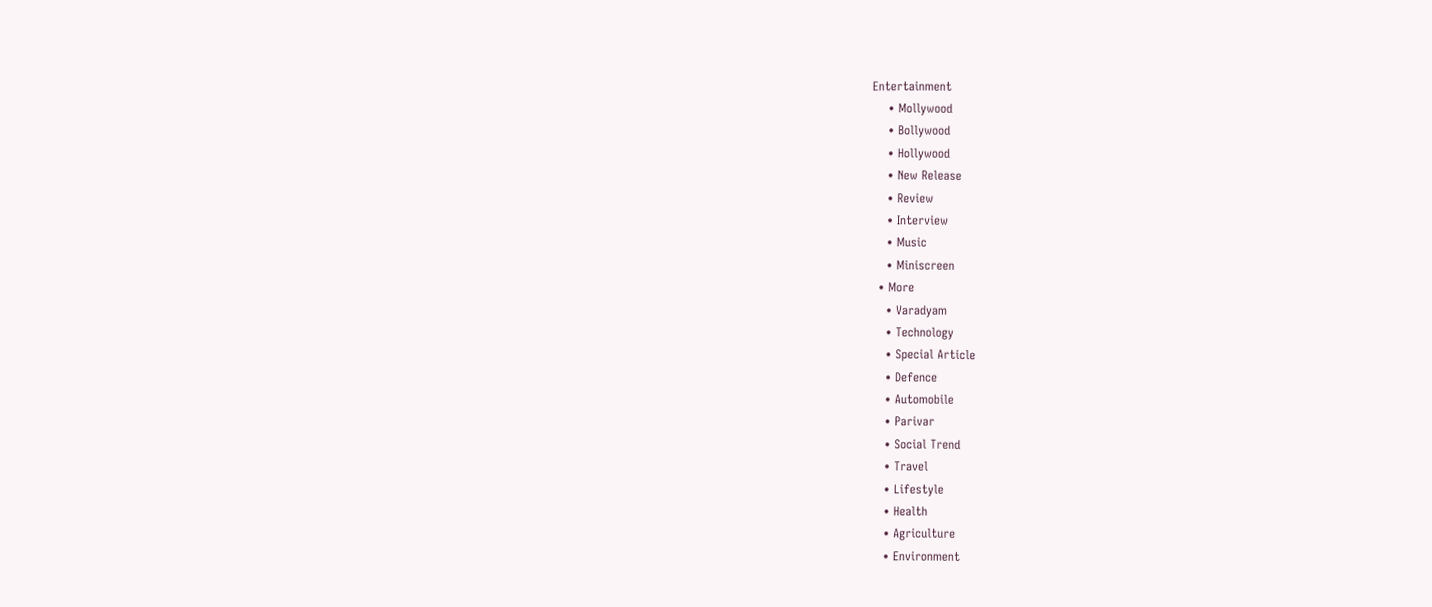Entertainment
    • Mollywood
    • Bollywood
    • Hollywood
    • New Release
    • Review
    • Interview
    • Music
    • Miniscreen
  • More
    • Varadyam
    • Technology
    • Special Article
    • Defence
    • Automobile
    • Parivar
    • Social Trend
    • Travel
    • Lifestyle
    • Health
    • Agriculture
    • Environment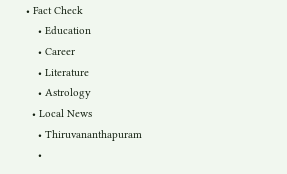• Fact Check
    • Education
    • Career
    • Literature
    • Astrology
  • Local News
    • Thiruvananthapuram
    •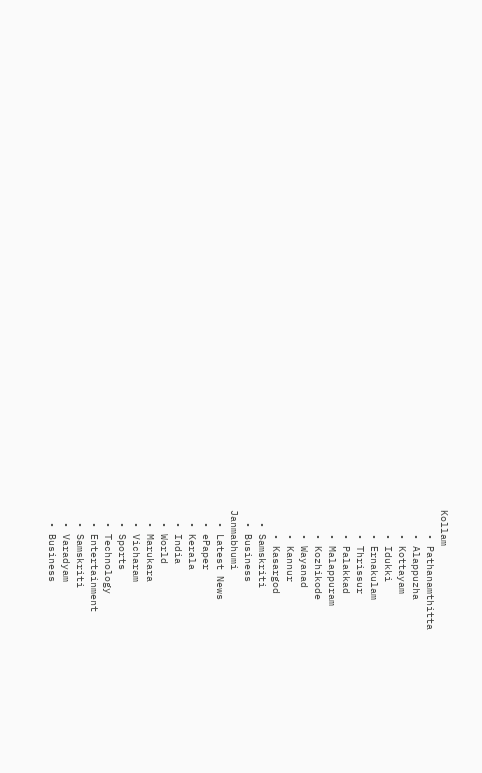Kollam
    • Pathanamthitta
    • Alappuzha
    • Kottayam
    • Idukki
    • Ernakulam
    • Thrissur
    • Palakkad
    • Malappuram
    • Kozhikode
    • Wayanad
    • Kannur
    • Kasargod
  • Samskriti
  • Business
Janmabhumi
  • Latest News
  • ePaper
  • Kerala
  • India
  • World
  • Marukara
  • Vicharam
  • Sports
  • Technology
  • Entertainment
  • Samskriti
  • Varadyam
  • Business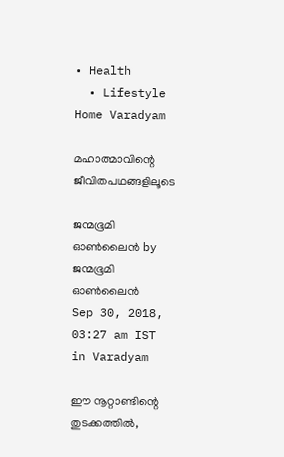• Health
  • Lifestyle
Home Varadyam

മഹാത്മാവിന്റെ ജീവിതപഥങ്ങളിലൂടെ

ജന്മഭൂമി ഓണ്‍ലൈന്‍ by ജന്മഭൂമി ഓണ്‍ലൈന്‍
Sep 30, 2018, 03:27 am IST
in Varadyam

ഈ നൂറ്റാണ്ടിന്റെ തുടക്കത്തില്‍,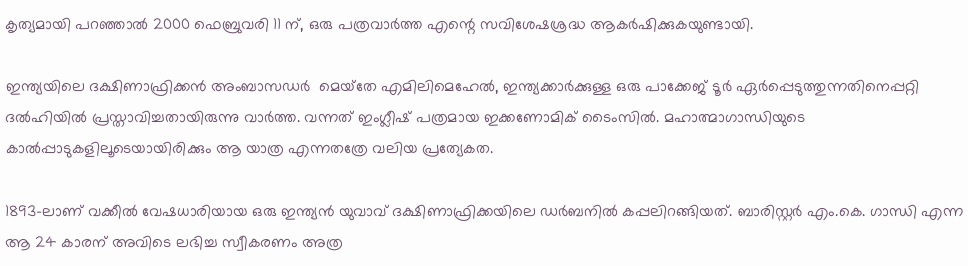കൃത്യമായി പറഞ്ഞാല്‍ 2000 ഫെബ്രുവരി 11 ന്, ഒരു പത്രവാര്‍ത്ത എന്റെ സവിശേഷശ്രദ്ധ ആകര്‍ഷിക്കുകയുണ്ടായി.

ഇന്ത്യയിലെ ദക്ഷിണാഫ്രിക്കന്‍ അംബാസഡര്‍  മെയ്‌തേ എമിലിമെഹേല്‍, ഇന്ത്യക്കാര്‍ക്കുള്ള ഒരു പാക്കേജ് ടൂര്‍ ഏര്‍പ്പെടുത്തുന്നതിനെപ്പറ്റി ദല്‍ഹിയില്‍ പ്രസ്താവിച്ചതായിരുന്നു വാര്‍ത്ത. വന്നത് ഇംഗ്ലീഷ് പത്രമായ ഇക്കണോമിക് ടൈംസില്‍. മഹാത്മാഗാന്ധിയുടെ കാല്‍പ്പാടുകളിലൂടെയായിരിക്കും ആ യാത്ര എന്നതത്രേ വലിയ പ്രത്യേകത.

1893-ലാണ് വക്കീല്‍ വേഷധാരിയായ ഒരു ഇന്ത്യന്‍ യുവാവ് ദക്ഷിണാഫ്രിക്കയിലെ ഡര്‍ബനില്‍ കപ്പലിറങ്ങിയത്. ബാരിസ്റ്റര്‍ എം.കെ. ഗാന്ധി എന്ന ആ 24 കാരന് അവിടെ ലഭിച്ച സ്വീകരണം അത്ര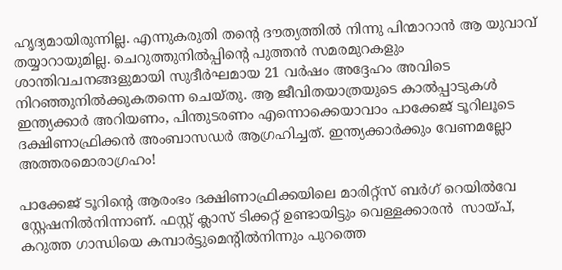ഹൃദ്യമായിരുന്നില്ല. എന്നുകരുതി തന്റെ ദൗത്യത്തില്‍ നിന്നു പിന്മാറാന്‍ ആ യുവാവ് തയ്യാറായുമില്ല. ചെറുത്തുനില്‍പ്പിന്റെ പുത്തന്‍ സമരമുറകളും ശാന്തിവചനങ്ങളുമായി സുദീര്‍ഘമായ 21 വര്‍ഷം അദ്ദേഹം അവിടെ നിറഞ്ഞുനില്‍ക്കുകതന്നെ ചെയ്തു. ആ ജീവിതയാത്രയുടെ കാല്‍പ്പാടുകള്‍ ഇന്ത്യക്കാര്‍ അറിയണം, പിന്തുടരണം എന്നൊക്കെയാവാം പാക്കേജ് ടൂറിലൂടെ ദക്ഷിണാഫ്രിക്കന്‍ അംബാസഡര്‍ ആഗ്രഹിച്ചത്. ഇന്ത്യക്കാര്‍ക്കും വേണമല്ലോ അത്തരമൊരാഗ്രഹം!

പാക്കേജ് ടൂറിന്റെ ആരംഭം ദക്ഷിണാഫ്രിക്കയിലെ മാരിറ്റ്‌സ് ബര്‍ഗ് റെയില്‍വേ സ്റ്റേഷനില്‍നിന്നാണ്. ഫസ്റ്റ് ക്ലാസ് ടിക്കറ്റ് ഉണ്ടായിട്ടും വെള്ളക്കാരന്‍  സായ്‌പ്, കറുത്ത ഗാന്ധിയെ കമ്പാര്‍ട്ടുമെന്റില്‍നിന്നും പുറത്തെ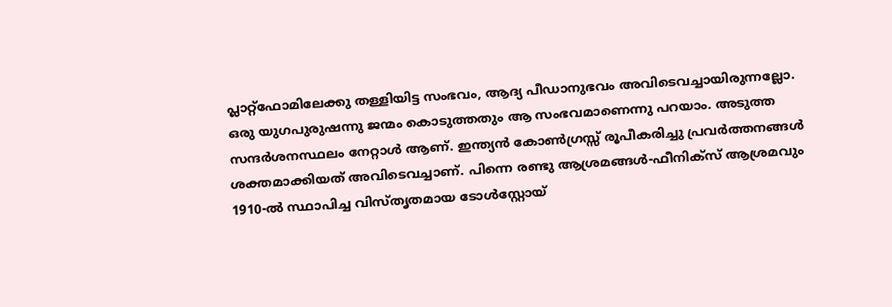പ്ലാറ്റ്‌ഫോമിലേക്കു തള്ളിയിട്ട സംഭവം, ആദ്യ പീഡാനുഭവം അവിടെവച്ചായിരുന്നല്ലോ. ഒരു യുഗപുരുഷന്നു ജന്മം കൊടുത്തതും ആ സംഭവമാണെന്നു പറയാം. അടുത്ത സന്ദര്‍ശനസ്ഥലം നേറ്റാള്‍ ആണ്. ഇന്ത്യന്‍ കോണ്‍ഗ്രസ്സ് രൂപീകരിച്ചു പ്രവര്‍ത്തനങ്ങള്‍ ശക്തമാക്കിയത് അവിടെവച്ചാണ്. പിന്നെ രണ്ടു ആശ്രമങ്ങള്‍-ഫീനിക്‌സ് ആശ്രമവും 1910-ല്‍ സ്ഥാപിച്ച വിസ്തൃതമായ ടോള്‍സ്റ്റോയ്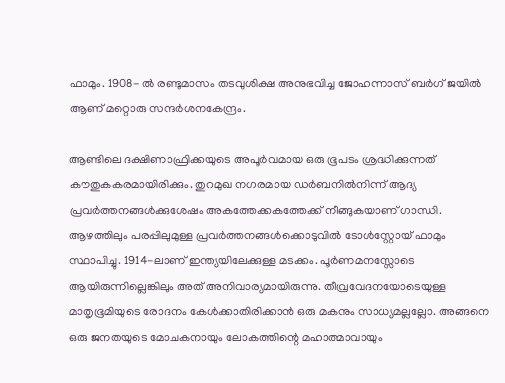ഫാമും. 1908- ല്‍ രണ്ടുമാസം തടവുശിക്ഷ അനുഭവിച്ച ജോഹന്നാസ് ബര്‍ഗ് ജയില്‍ ആണ് മറ്റൊരു സന്ദര്‍ശനകേന്ദ്രം.

ആണ്ടിലെ ദക്ഷിണാഫ്രിക്കയുടെ അപൂര്‍വമായ ഒരു ഭൂപടം ശ്രദ്ധിക്കുന്നത് കൗതുകകരമായിരിക്കും. തുറമുഖ നഗരമായ ഡര്‍ബനില്‍നിന്ന് ആദ്യ പ്രവര്‍ത്തനങ്ങള്‍ക്കുശേഷം അകത്തേക്കകത്തേക്ക് നീങ്ങുകയാണ് ഗാന്ധി. ആഴത്തിലും പരപ്പിലുമുള്ള പ്രവര്‍ത്തനങ്ങള്‍ക്കൊടുവില്‍ ടോള്‍സ്റ്റോയ് ഫാമും സ്ഥാപിച്ചു. 1914-ലാണ് ഇന്ത്യയിലേക്കുള്ള മടക്കം. പൂര്‍ണമനസ്സോടെ ആയിരുന്നില്ലെങ്കിലും അത് അനിവാര്യമായിരുന്നു. തീവ്രവേദനയോടെയുള്ള മാതൃഭൂമിയുടെ രോദനം കേള്‍ക്കാതിരിക്കാന്‍ ഒരു മകനും സാധ്യമല്ലല്ലോ. അങ്ങനെ ഒരു ജനതയുടെ മോചകനായും ലോകത്തിന്റെ മഹാത്മാവായും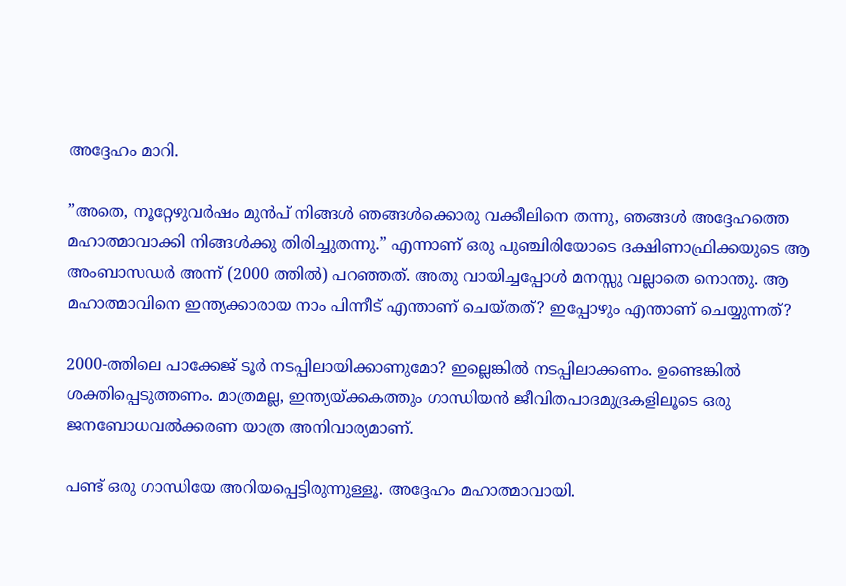അദ്ദേഹം മാറി.

”അതെ, നൂറ്റേഴുവര്‍ഷം മുന്‍പ് നിങ്ങള്‍ ഞങ്ങള്‍ക്കൊരു വക്കീലിനെ തന്നു, ഞങ്ങള്‍ അദ്ദേഹത്തെ മഹാത്മാവാക്കി നിങ്ങള്‍ക്കു തിരിച്ചുതന്നു.” എന്നാണ് ഒരു പുഞ്ചിരിയോടെ ദക്ഷിണാഫ്രിക്കയുടെ ആ അംബാസഡര്‍ അന്ന് (2000 ത്തില്‍) പറഞ്ഞത്. അതു വായിച്ചപ്പോള്‍ മനസ്സു വല്ലാതെ നൊന്തു. ആ മഹാത്മാവിനെ ഇന്ത്യക്കാരായ നാം പിന്നീട് എന്താണ് ചെയ്തത്? ഇപ്പോഴും എന്താണ് ചെയ്യുന്നത്?

2000-ത്തിലെ പാക്കേജ് ടൂര്‍ നടപ്പിലായിക്കാണുമോ? ഇല്ലെങ്കില്‍ നടപ്പിലാക്കണം. ഉണ്ടെങ്കില്‍ ശക്തിപ്പെടുത്തണം. മാത്രമല്ല, ഇന്ത്യയ്‌ക്കകത്തും ഗാന്ധിയന്‍ ജീവിതപാദമുദ്രകളിലൂടെ ഒരു ജനബോധവല്‍ക്കരണ യാത്ര അനിവാര്യമാണ്.

പണ്ട് ഒരു ഗാന്ധിയേ അറിയപ്പെട്ടിരുന്നുള്ളൂ. അദ്ദേഹം മഹാത്മാവായി.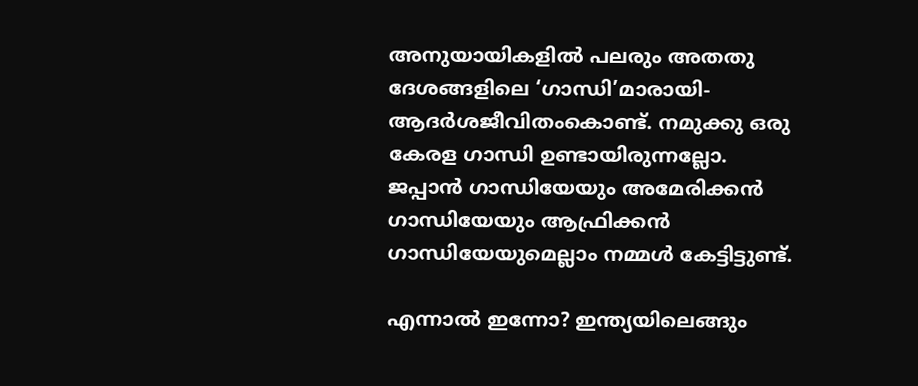അനുയായികളില്‍ പലരും അതതു ദേശങ്ങളിലെ ‘ഗാന്ധി’മാരായി-ആദര്‍ശജീവിതംകൊണ്ട്. നമുക്കു ഒരു കേരള ഗാന്ധി ഉണ്ടായിരുന്നല്ലോ. ജപ്പാന്‍ ഗാന്ധിയേയും അമേരിക്കന്‍ ഗാന്ധിയേയും ആഫ്രിക്കന്‍ ഗാന്ധിയേയുമെല്ലാം നമ്മള്‍ കേട്ടിട്ടുണ്ട്.

എന്നാല്‍ ഇന്നോ? ഇന്ത്യയിലെങ്ങും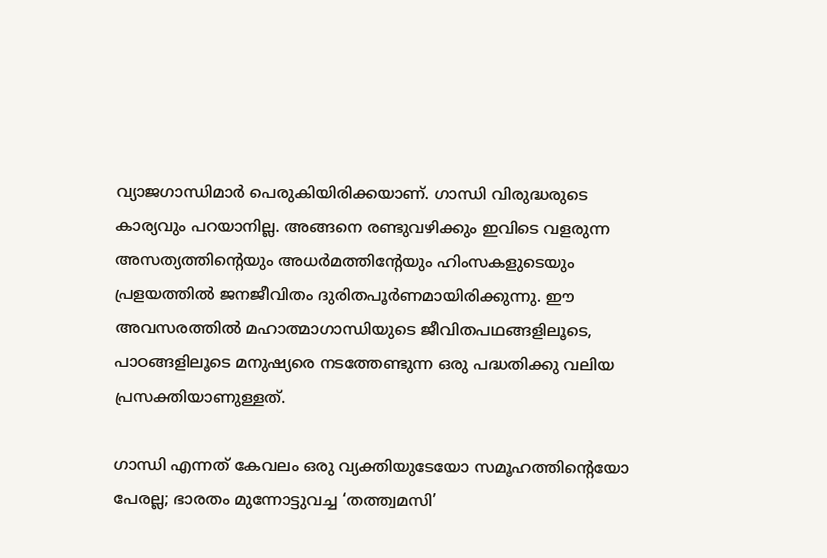വ്യാജഗാന്ധിമാര്‍ പെരുകിയിരിക്കയാണ്. ഗാന്ധി വിരുദ്ധരുടെ കാര്യവും പറയാനില്ല. അങ്ങനെ രണ്ടുവഴിക്കും ഇവിടെ വളരുന്ന അസത്യത്തിന്റെയും അധര്‍മത്തിന്റേയും ഹിംസകളുടെയും പ്രളയത്തില്‍ ജനജീവിതം ദുരിതപൂര്‍ണമായിരിക്കുന്നു. ഈ അവസരത്തില്‍ മഹാത്മാഗാന്ധിയുടെ ജീവിതപഥങ്ങളിലൂടെ, പാഠങ്ങളിലൂടെ മനുഷ്യരെ നടത്തേണ്ടുന്ന ഒരു പദ്ധതിക്കു വലിയ പ്രസക്തിയാണുള്ളത്.

ഗാന്ധി എന്നത് കേവലം ഒരു വ്യക്തിയുടേയോ സമൂഹത്തിന്റെയോ പേരല്ല; ഭാരതം മുന്നോട്ടുവച്ച ‘തത്ത്വമസി’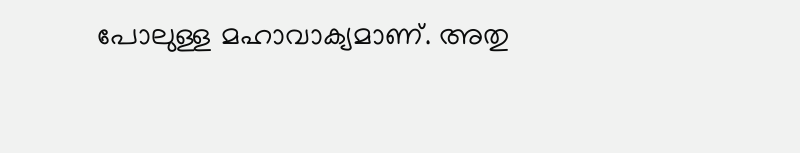പോലുള്ള മഹാവാക്യമാണ്. അതു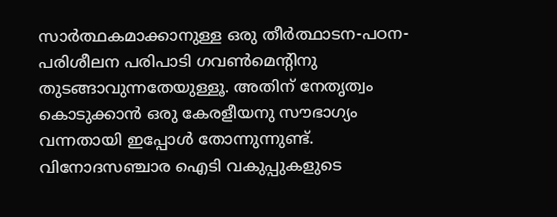സാര്‍ത്ഥകമാക്കാനുള്ള ഒരു തീര്‍ത്ഥാടന-പഠന-പരിശീലന പരിപാടി ഗവണ്‍മെന്റിനു തുടങ്ങാവുന്നതേയുള്ളൂ. അതിന് നേതൃത്വം കൊടുക്കാന്‍ ഒരു കേരളീയനു സൗഭാഗ്യം വന്നതായി ഇപ്പോള്‍ തോന്നുന്നുണ്ട്. വിനോദസഞ്ചാര ഐടി വകുപ്പുകളുടെ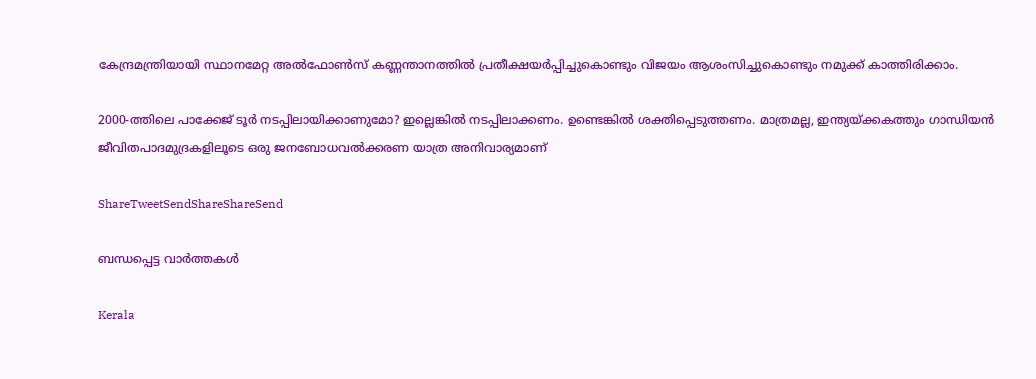കേന്ദ്രമന്ത്രിയായി സ്ഥാനമേറ്റ അല്‍ഫോണ്‍സ് കണ്ണന്താനത്തില്‍ പ്രതീക്ഷയര്‍പ്പിച്ചുകൊണ്ടും വിജയം ആശംസിച്ചുകൊണ്ടും നമുക്ക് കാത്തിരിക്കാം.

2000-ത്തിലെ പാക്കേജ് ടൂര്‍ നടപ്പിലായിക്കാണുമോ? ഇല്ലെങ്കില്‍ നടപ്പിലാക്കണം. ഉണ്ടെങ്കില്‍ ശക്തിപ്പെടുത്തണം. മാത്രമല്ല, ഇന്ത്യയ്‌ക്കകത്തും ഗാന്ധിയന്‍ ജീവിതപാദമുദ്രകളിലൂടെ ഒരു ജനബോധവല്‍ക്കരണ യാത്ര അനിവാര്യമാണ്‌

ShareTweetSendShareShareSend

ബന്ധപ്പെട്ട വാര്‍ത്തകള്‍

Kerala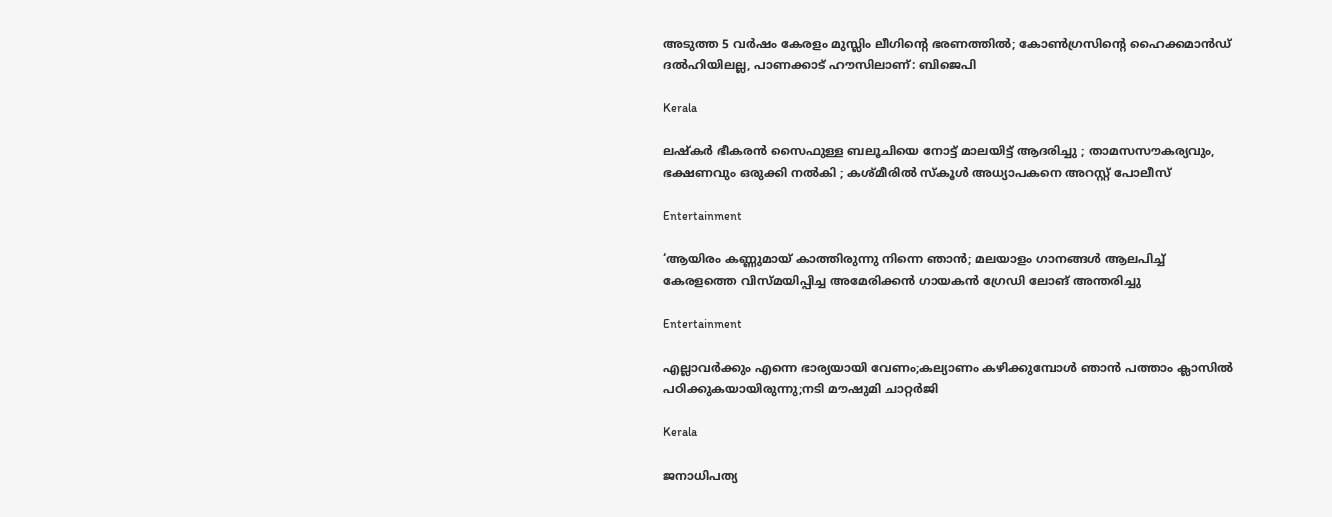അടുത്ത 5 വർഷം കേരളം മുസ്ലിം ലീഗിന്റെ ഭരണത്തിൽ; കോൺഗ്രസിന്റെ ഹൈക്കമാൻഡ് ദൽഹിയിലല്ല, പാണക്കാട് ഹൗസിലാണ്: ബിജെപി

Kerala

ലഷ്കർ ഭീകരൻ സൈഫുള്ള ബലൂചിയെ നോട്ട് മാലയിട്ട് ആദരിച്ചു ; താമസസൗകര്യവും, ഭക്ഷണവും ഒരുക്കി നൽകി ; കശ്മീരിൽ സ്കൂൾ അധ്യാപകനെ അറസ്റ്റ് പോലീസ്

Entertainment

‘ആയിരം കണ്ണുമായ് കാത്തിരുന്നു നിന്നെ ഞാൻ; മലയാളം ഗാനങ്ങള്‍ ആലപിച്ച് കേരളത്തെ വിസ്മയിപ്പിച്ച അമേരിക്കന്‍ ഗായകന്‍ ഗ്രേഡി ലോങ് അന്തരിച്ചു

Entertainment

എല്ലാവര്‍ക്കും എന്നെ ഭാര്യയായി വേണം;കല്യാണം കഴിക്കുമ്പോള്‍ ഞാന്‍ പത്താം ക്ലാസില്‍ പഠിക്കുകയായിരുന്നു;നടി മൗഷുമി ചാറ്റര്‍ജി

Kerala

ജനാധിപത്യ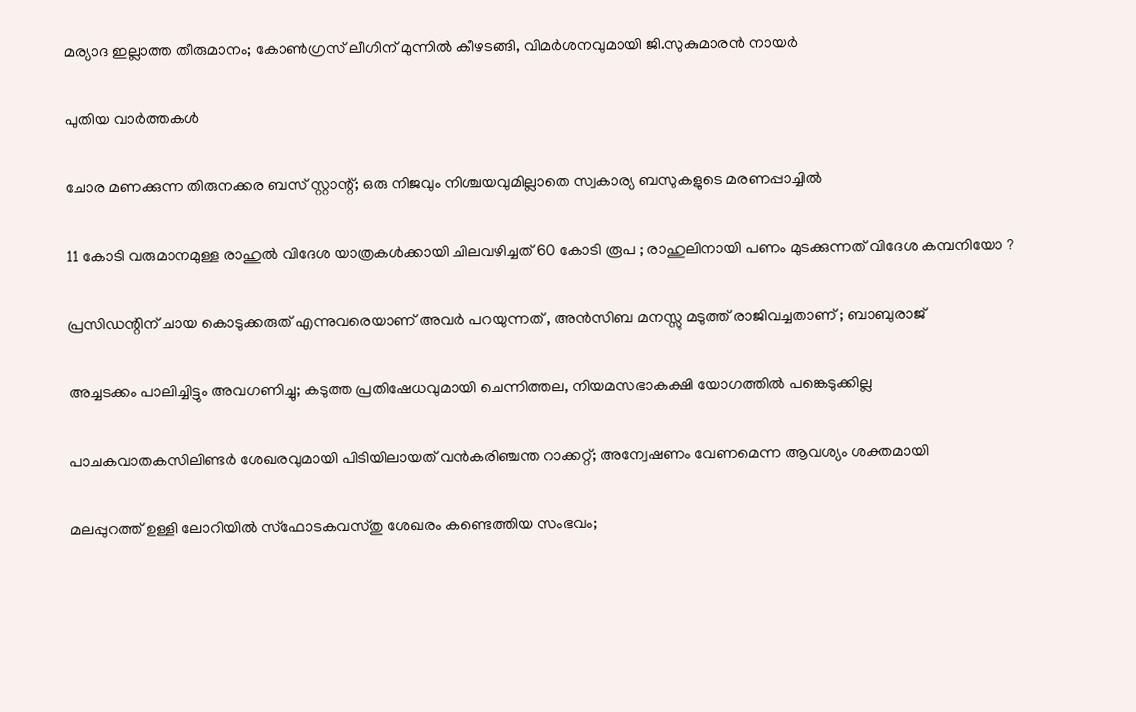മര്യാദ ഇല്ലാത്ത തീരുമാനം; കോൺഗ്രസ് ലീഗിന് മുന്നിൽ കീഴടങ്ങി, വിമർശനവുമായി ജി.സുകുമാരൻ നായർ

പുതിയ വാര്‍ത്തകള്‍

ചോര മണക്കുന്ന തിരുനക്കര ബസ് സ്റ്റാന്റ്; ഒരു നിജവും നിശ്ചയവുമില്ലാതെ സ്വകാര്യ ബസുകളുടെ മരണപ്പാച്ചിൽ

11 കോടി വരുമാനമുള്ള രാഹുൽ വിദേശ യാത്രകൾക്കായി ചിലവഴിച്ചത് 60 കോടി രൂപ ; രാഹുലിനായി പണം മുടക്കുന്നത് വിദേശ കമ്പനിയോ ?

പ്രസിഡന്റിന് ചായ കൊടുക്കരുത് എന്നുവരെയാണ് അവർ പറയുന്നത് , അൻസിബ മനസ്സു മടുത്ത് രാജിവച്ചതാണ് ; ബാബുരാജ്

അച്ചടക്കം പാലിച്ചിട്ടും അവഗണിച്ചു; കടുത്ത പ്രതിഷേധവുമായി ചെന്നിത്തല, നിയമസഭാകക്ഷി യോഗത്തിൽ പങ്കെടുക്കില്ല

പാചകവാതകസിലിണ്ടര്‍ ശേഖരവുമായി പിടിയിലായത് വന്‍കരിഞ്ചന്ത റാക്കറ്റ്; അന്വേഷണം വേണമെന്ന ആവശ്യം ശക്തമായി

മലപ്പുറത്ത് ഉള്ളി ലോറിയിൽ സ്ഫോടകവസ്തു ശേഖരം കണ്ടെത്തിയ സംഭവം;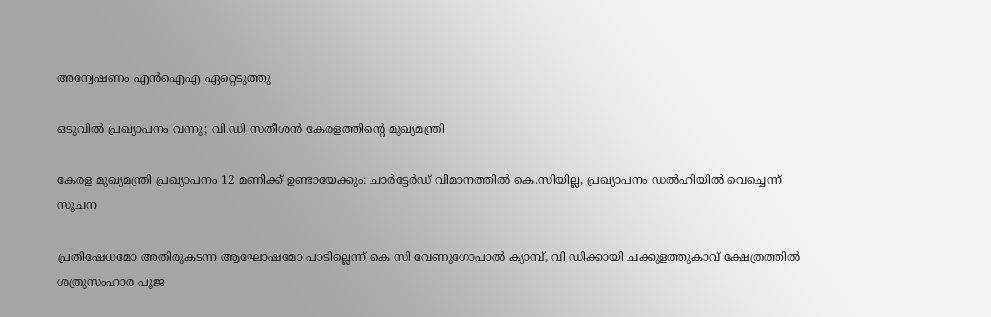അന്വേഷണം എൻഐഎ ഏറ്റെടുത്തു

ഒടുവിൽ പ്രഖ്യാപനം വന്നു; വി.ഡി സതീശൻ കേരളത്തിന്റെ മുഖ്യമന്ത്രി

കേരള മുഖ്യമന്ത്രി പ്രഖ്യാപനം 12 മണിക്ക് ഉണ്ടായേക്കും: ചാർട്ടേർഡ് വിമാനത്തിൽ കെ.സിയില്ല, പ്രഖ്യാപനം ഡൽഹിയിൽ വെച്ചെന്ന് സൂചന

പ്രതിഷേധമോ അതിരുകടന്ന ആഘോഷമോ പാടില്ലെന്ന് കെ സി വേണുഗോപാല്‍ ക്യാമ്പ്, വി ഡിക്കായി ചക്കുളത്തുകാവ് ക്ഷേത്രത്തില്‍ ശത്രുസംഹാര പൂജ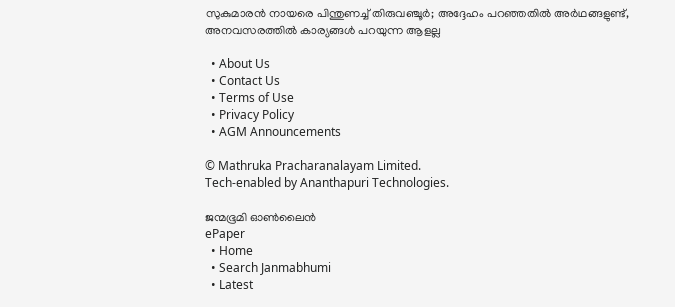സുകുമാരൻ നായരെ പിന്തുണച്ച് തിരുവഞ്ചൂർ; അദ്ദേഹം പറഞ്ഞതിൽ അർഥങ്ങളുണ്ട്, അനവസരത്തിൽ കാര്യങ്ങൾ പറയുന്ന ആളല്ല

  • About Us
  • Contact Us
  • Terms of Use
  • Privacy Policy
  • AGM Announcements

© Mathruka Pracharanalayam Limited.
Tech-enabled by Ananthapuri Technologies.

ജന്മഭൂമി ഓണ്‍ലൈന്‍
ePaper
  • Home
  • Search Janmabhumi
  • Latest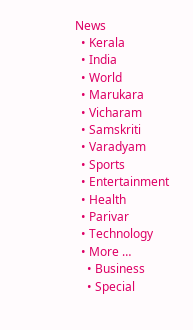News
  • Kerala
  • India
  • World
  • Marukara
  • Vicharam
  • Samskriti
  • Varadyam
  • Sports
  • Entertainment
  • Health
  • Parivar
  • Technology
  • More …
    • Business
    • Special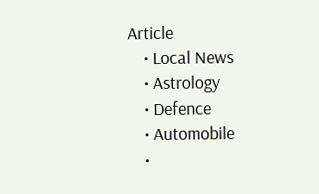Article
    • Local News
    • Astrology
    • Defence
    • Automobile
    •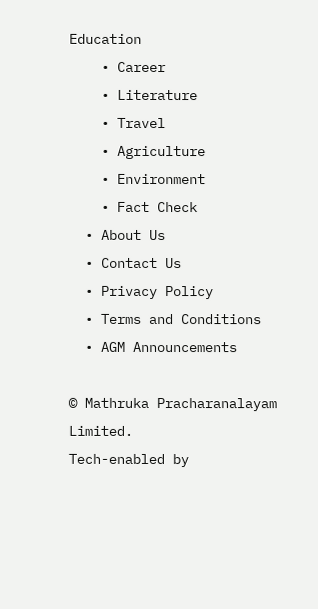Education
    • Career
    • Literature
    • Travel
    • Agriculture
    • Environment
    • Fact Check
  • About Us
  • Contact Us
  • Privacy Policy
  • Terms and Conditions
  • AGM Announcements

© Mathruka Pracharanalayam Limited.
Tech-enabled by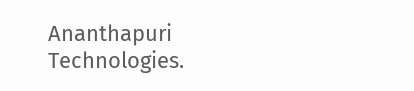Ananthapuri Technologies.